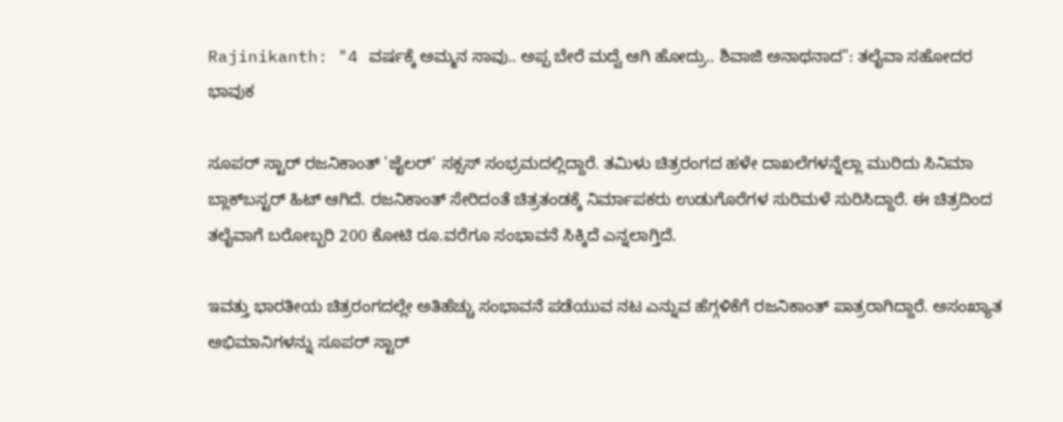Rajinikanth: "4 ವರ್ಷಕ್ಕೆ ಅಮ್ಮನ ಸಾವು.. ಅಪ್ಪ ಬೇರೆ ಮದ್ವೆ ಆಗಿ ಹೋದ್ರು.. ಶಿವಾಜಿ ಅನಾಥನಾದ": ತಲೈವಾ ಸಹೋದರ ಭಾವುಕ

ಸೂಪರ್ ಸ್ಟಾರ್ ರಜನಿಕಾಂತ್ 'ಜೈಲರ್' ಸಕ್ಸಸ್ ಸಂಭ್ರಮದಲ್ಲಿದ್ದಾರೆ. ತಮಿಳು ಚಿತ್ರರಂಗದ ಹಳೇ ದಾಖಲೆಗಳನ್ನೆಲ್ಲಾ ಮುರಿದು ಸಿನಿಮಾ ಬ್ಲಾಕ್‌ಬಸ್ಟರ್ ಹಿಟ್ ಆಗಿದೆ. ರಜನಿಕಾಂತ್ ಸೇರಿದಂತೆ ಚಿತ್ರತಂಡಕ್ಕೆ ನಿರ್ಮಾಪಕರು ಉಡುಗೊರೆಗಳ ಸುರಿಮಳೆ ಸುರಿಸಿದ್ದಾರೆ. ಈ ಚಿತ್ರದಿಂದ ತಲೈವಾಗೆ ಬರೋಬ್ಬರಿ 200 ಕೋಟಿ ರೂ.ವರೆಗೂ ಸಂಭಾವನೆ ಸಿಕ್ಕಿದೆ ಎನ್ನಲಾಗ್ತಿದೆ.

ಇವತ್ತು ಭಾರತೀಯ ಚಿತ್ರರಂಗದಲ್ಲೇ ಅತಿಹೆಚ್ಚು ಸಂಭಾವನೆ ಪಡೆಯುವ ನಟ ಎನ್ನುವ ಹೆಗ್ಗಳಿಕೆಗೆ ರಜನಿಕಾಂತ್ ಪಾತ್ರರಾಗಿದ್ದಾರೆ. ಅಸಂಖ್ಯಾತ ಅಭಿಮಾನಿಗಳನ್ನು ಸೂಪರ್ ಸ್ಟಾರ್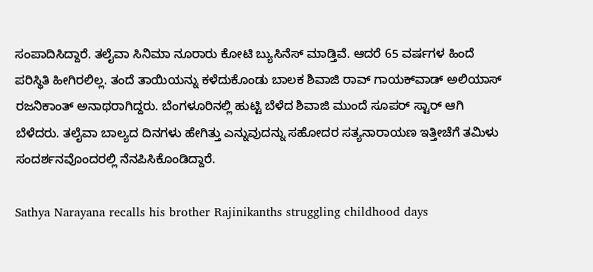ಸಂಪಾದಿಸಿದ್ದಾರೆ. ತಲೈವಾ ಸಿನಿಮಾ ನೂರಾರು ಕೋಟಿ ಬ್ಯುಸಿನೆಸ್ ಮಾಡ್ತಿವೆ. ಆದರೆ 65 ವರ್ಷಗಳ ಹಿಂದೆ ಪರಿಸ್ಥಿತಿ ಹೀಗಿರಲಿಲ್ಲ. ತಂದೆ ತಾಯಿಯನ್ನು ಕಳೆದುಕೊಂಡು ಬಾಲಕ ಶಿವಾಜಿ ರಾವ್ ಗಾಯಕ್‌ವಾಡ್ ಅಲಿಯಾಸ್ ರಜನಿಕಾಂತ್ ಅನಾಥರಾಗಿದ್ದರು. ಬೆಂಗಳೂರಿನಲ್ಲಿ ಹುಟ್ಟಿ ಬೆಳೆದ ಶಿವಾಜಿ ಮುಂದೆ ಸೂಪರ್ ಸ್ಟಾರ್ ಆಗಿ ಬೆಳೆದರು. ತಲೈವಾ ಬಾಲ್ಯದ ದಿನಗಳು ಹೇಗಿತ್ತು ಎನ್ನುವುದನ್ನು ಸಹೋದರ ಸತ್ಯನಾರಾಯಣ ಇತ್ತೀಚೆಗೆ ತಮಿಳು ಸಂದರ್ಶನವೊಂದರಲ್ಲಿ ನೆನಪಿಸಿಕೊಂಡಿದ್ದಾರೆ.

Sathya Narayana recalls his brother Rajinikanths struggling childhood days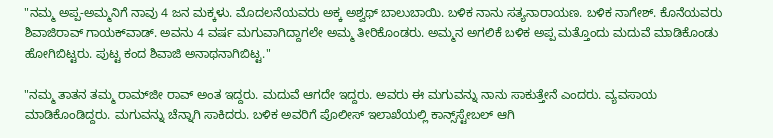"ನಮ್ಮ ಅಪ್ಪ-ಅಮ್ಮನಿಗೆ ನಾವು 4 ಜನ ಮಕ್ಕಳು. ಮೊದಲನೆಯವರು ಅಕ್ಕ ಅಶ್ವಥ್ ಬಾಲುಬಾಯಿ. ಬಳಿಕ ನಾನು ಸತ್ಯನಾರಾಯಣ. ಬಳಿಕ ನಾಗೇಶ್. ಕೊನೆಯವರು ಶಿವಾಜಿರಾವ್ ಗಾಯಕ್‌ವಾಡ್. ಅವನು 4 ವರ್ಷ ಮಗುವಾಗಿದ್ದಾಗಲೇ ಅಮ್ಮ ತೀರಿಕೊಂಡರು. ಅಮ್ಮನ ಅಗಲಿಕೆ ಬಳಿಕ ಅಪ್ಪ ಮತ್ತೊಂದು ಮದುವೆ ಮಾಡಿಕೊಂಡು ಹೋಗಿಬಿಟ್ಟರು. ಪುಟ್ಟ ಕಂದ ಶಿವಾಜಿ ಅನಾಥನಾಗಿಬಿಟ್ಟ."

"ನಮ್ಮ ತಾತನ ತಮ್ಮ ರಾಮ್‌ಜೀ ರಾವ್ ಅಂತ ಇದ್ದರು. ಮದುವೆ ಆಗದೇ ಇದ್ದರು. ಅವರು ಈ ಮಗುವನ್ನು ನಾನು ಸಾಕುತ್ತೇನೆ ಎಂದರು. ವ್ಯವಸಾಯ ಮಾಡಿಕೊಂಡಿದ್ದರು. ಮಗುವನ್ನು ಚೆನ್ನಾಗಿ ಸಾಕಿದರು. ಬಳಿಕ ಅವರಿಗೆ ಪೊಲೀಸ್ ಇಲಾಖೆಯಲ್ಲಿ ಕಾನ್ಸ್‌ಸ್ಟೇಬಲ್ ಆಗಿ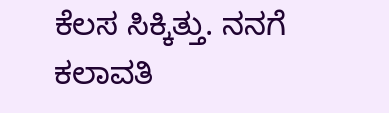ಕೆಲಸ ಸಿಕ್ಕಿತ್ತು. ನನಗೆ ಕಲಾವತಿ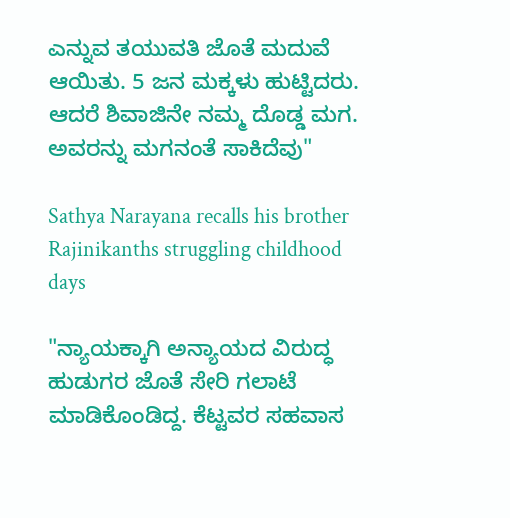ಎನ್ನುವ ತಯುವತಿ ಜೊತೆ ಮದುವೆ ಆಯಿತು. 5 ಜನ ಮಕ್ಕಳು ಹುಟ್ಟಿದರು. ಆದರೆ ಶಿವಾಜಿನೇ ನಮ್ಮ ದೊಡ್ಡ ಮಗ. ಅವರನ್ನು ಮಗನಂತೆ ಸಾಕಿದೆವು"

Sathya Narayana recalls his brother Rajinikanths struggling childhood days

"ನ್ಯಾಯಕ್ಕಾಗಿ ಅನ್ಯಾಯದ ವಿರುದ್ಧ ಹುಡುಗರ ಜೊತೆ ಸೇರಿ ಗಲಾಟೆ ಮಾಡಿಕೊಂಡಿದ್ದ. ಕೆಟ್ಟವರ ಸಹವಾಸ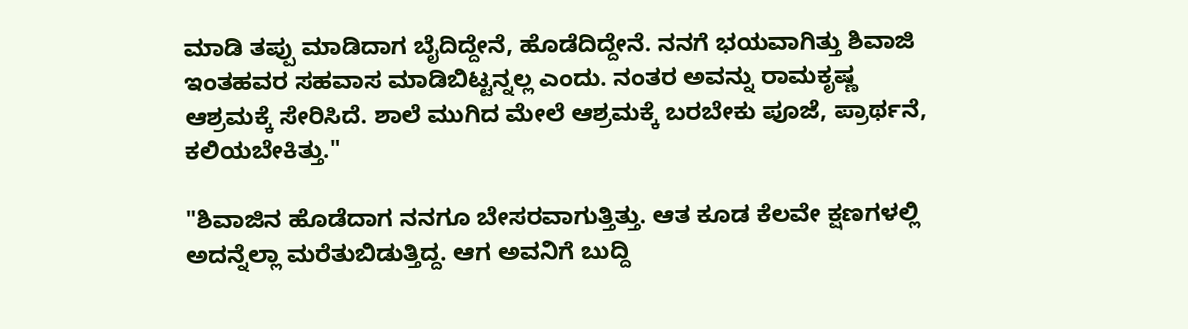ಮಾಡಿ ತಪ್ಪು ಮಾಡಿದಾಗ ಬೈದಿದ್ದೇನೆ, ಹೊಡೆದಿದ್ದೇನೆ. ನನಗೆ ಭಯವಾಗಿತ್ತು ಶಿವಾಜಿ ಇಂತಹವರ ಸಹವಾಸ ಮಾಡಿಬಿಟ್ಟನ್ನಲ್ಲ ಎಂದು. ನಂತರ ಅವನ್ನು ರಾಮಕೃಷ್ಣ ಆಶ್ರಮಕ್ಕೆ ಸೇರಿಸಿದೆ. ಶಾಲೆ ಮುಗಿದ ಮೇಲೆ ಆಶ್ರಮಕ್ಕೆ ಬರಬೇಕು ಪೂಜೆ, ಪ್ರಾರ್ಥನೆ, ಕಲಿಯಬೇಕಿತ್ತು."

"ಶಿವಾಜಿನ ಹೊಡೆದಾಗ ನನಗೂ ಬೇಸರವಾಗುತ್ತಿತ್ತು. ಆತ ಕೂಡ ಕೆಲವೇ ಕ್ಷಣಗಳಲ್ಲಿ ಅದನ್ನೆಲ್ಲಾ ಮರೆತುಬಿಡುತ್ತಿದ್ದ. ಆಗ ಅವನಿಗೆ ಬುದ್ದಿ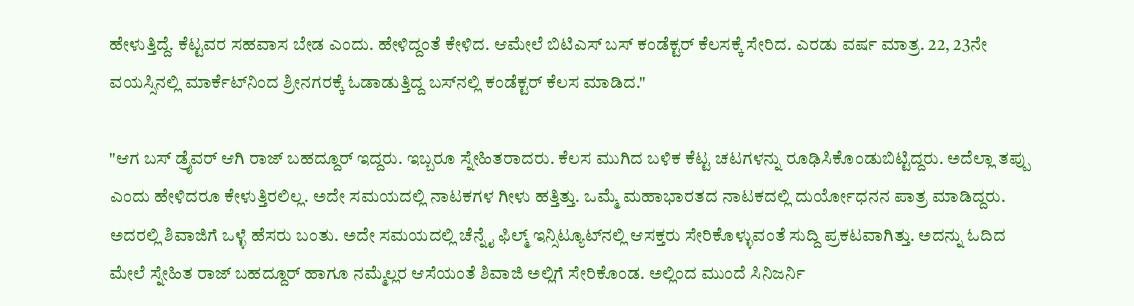ಹೇಳುತ್ತಿದ್ದೆ. ಕೆಟ್ಟವರ ಸಹವಾಸ ಬೇಡ ಎಂದು. ಹೇಳಿದ್ದಂತೆ ಕೇಳಿದ. ಆಮೇಲೆ ಬಿಟಿಎಸ್ ಬಸ್‌ ಕಂಡೆಕ್ಟರ್ ಕೆಲಸಕ್ಕೆ ಸೇರಿದ. ಎರಡು ವರ್ಷ ಮಾತ್ರ. 22, 23ನೇ ವಯಸ್ಸಿನಲ್ಲಿ ಮಾರ್ಕೆಟ್‌ನಿಂದ ಶ್ರೀನಗರಕ್ಕೆ ಓಡಾಡುತ್ತಿದ್ದ ಬಸ್‌ನಲ್ಲಿ ಕಂಡೆಕ್ಟರ್ ಕೆಲಸ ಮಾಡಿದ."

"ಆಗ ಬಸ್‌ ಡ್ರೈವರ್ ಆಗಿ ರಾಜ್‌ ಬಹದ್ದೂರ್ ಇದ್ದರು. ಇಬ್ಬರೂ ಸ್ನೇಹಿತರಾದರು. ಕೆಲಸ ಮುಗಿದ ಬಳಿಕ ಕೆಟ್ಟ ಚಟಗಳನ್ನು ರೂಢಿಸಿಕೊಂಡುಬಿಟ್ಟಿದ್ದರು. ಅದೆಲ್ಲಾ ತಪ್ಪು ಎಂದು ಹೇಳಿದರೂ ಕೇಳುತ್ತಿರಲಿಲ್ಲ. ಅದೇ ಸಮಯದಲ್ಲಿ ನಾಟಕಗಳ ಗೀಳು ಹತ್ತಿತ್ತು. ಒಮ್ಮೆ ಮಹಾಭಾರತದ ನಾಟಕದಲ್ಲಿ ದುರ್ಯೋಧನನ ಪಾತ್ರ ಮಾಡಿದ್ದರು. ಅದರಲ್ಲಿ ಶಿವಾಜಿಗೆ ಒಳ್ಳೆ ಹೆಸರು ಬಂತು. ಅದೇ ಸಮಯದಲ್ಲಿ ಚೆನ್ನೈ ಫಿಲ್ಮ್ ಇನ್ಸಿಟ್ಯೂಟ್‌ನಲ್ಲಿ ಆಸಕ್ತರು ಸೇರಿಕೊಳ್ಳುವಂತೆ ಸುದ್ದಿ ಪ್ರಕಟವಾಗಿತ್ತು. ಅದನ್ನು ಓದಿದ ಮೇಲೆ ಸ್ನೇಹಿತ ರಾಜ್‌ ಬಹದ್ದೂರ್ ಹಾಗೂ ನಮ್ಮೆಲ್ಲರ ಆಸೆಯಂತೆ ಶಿವಾಜಿ ಅಲ್ಲಿಗೆ ಸೇರಿಕೊಂಡ. ಅಲ್ಲಿಂದ ಮುಂದೆ ಸಿನಿಜರ್ನಿ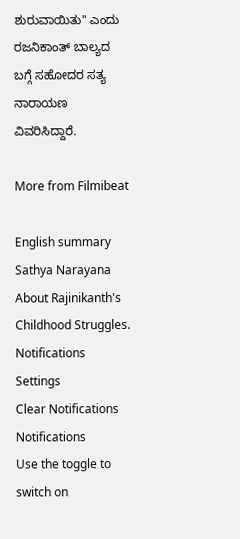ಶುರುವಾಯಿತು" ಎಂದು ರಜನಿಕಾಂತ್ ಬಾಲ್ಯದ ಬಗ್ಗೆ ಸಹೋದರ ಸತ್ಯ ನಾರಾಯಣ ವಿವರಿಸಿದ್ದಾರೆ.

More from Filmibeat

English summary
Sathya Narayana About Rajinikanth's Childhood Struggles.
Notifications
Settings
Clear Notifications
Notifications
Use the toggle to switch on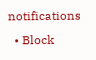notifications
  • Block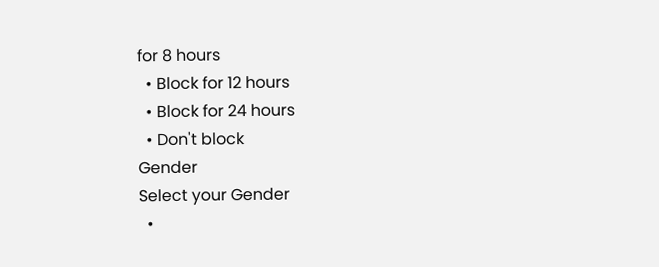for 8 hours
  • Block for 12 hours
  • Block for 24 hours
  • Don't block
Gender
Select your Gender
  •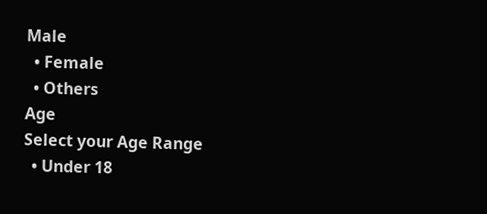Male
  • Female
  • Others
Age
Select your Age Range
  • Under 18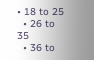• 18 to 25
  • 26 to 35
  • 36 to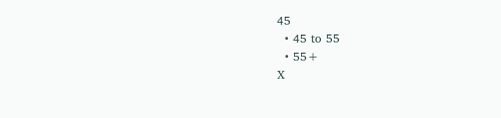45
  • 45 to 55
  • 55+
X